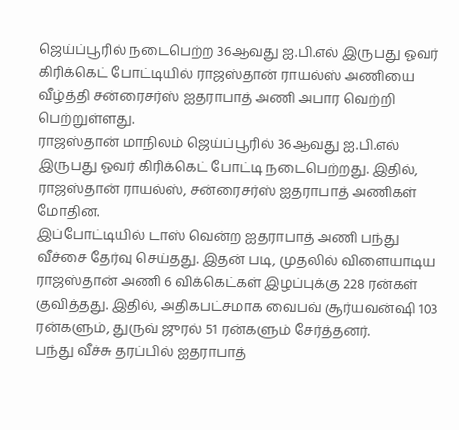ஜெய்ப்பூரில் நடைபெற்ற 36ஆவது ஐ.பி.எல் இருபது ஓவர் கிரிக்கெட் போட்டியில் ராஜஸ்தான் ராயல்ஸ் அணியை வீழ்த்தி சன்ரைசர்ஸ் ஐதராபாத் அணி அபார வெற்றி பெற்றுள்ளது.
ராஜஸ்தான் மாநிலம் ஜெய்ப்பூரில் 36ஆவது ஐ.பி.எல் இருபது ஓவர் கிரிக்கெட் போட்டி நடைபெற்றது. இதில், ராஜஸ்தான் ராயல்ஸ், சன்ரைசர்ஸ் ஐதராபாத் அணிகள் மோதின.
இப்போட்டியில் டாஸ் வென்ற ஐதராபாத் அணி பந்து வீச்சை தேர்வு செய்தது. இதன் படி, முதலில் விளையாடிய ராஜஸ்தான் அணி 6 விக்கெட்கள் இழப்புக்கு 228 ரன்கள் குவித்தது. இதில், அதிகபட்சமாக வைபவ் சூர்யவன்ஷி 103 ரன்களும், துருவ் ஜுரல் 51 ரன்களும் சேர்த்தனர்.
பந்து வீச்சு தரப்பில் ஐதராபாத்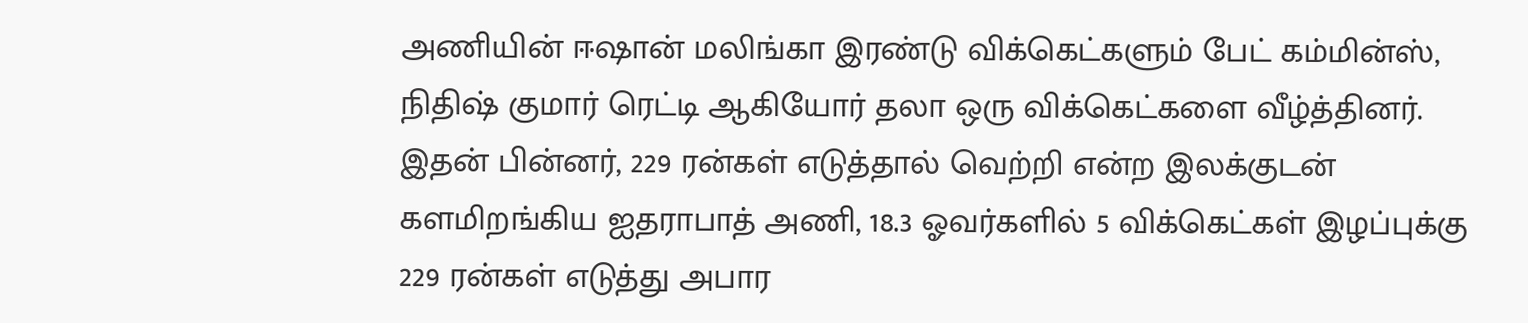அணியின் ஈஷான் மலிங்கா இரண்டு விக்கெட்களும் பேட் கம்மின்ஸ், நிதிஷ் குமார் ரெட்டி ஆகியோர் தலா ஒரு விக்கெட்களை வீழ்த்தினர். இதன் பின்னர், 229 ரன்கள் எடுத்தால் வெற்றி என்ற இலக்குடன் களமிறங்கிய ஐதராபாத் அணி, 18.3 ஓவர்களில் 5 விக்கெட்கள் இழப்புக்கு 229 ரன்கள் எடுத்து அபார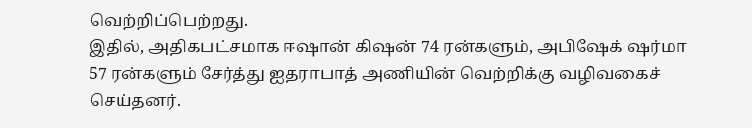வெற்றிப்பெற்றது.
இதில், அதிகபட்சமாக ஈஷான் கிஷன் 74 ரன்களும், அபிஷேக் ஷர்மா 57 ரன்களும் சேர்த்து ஐதராபாத் அணியின் வெற்றிக்கு வழிவகைச் செய்தனர்.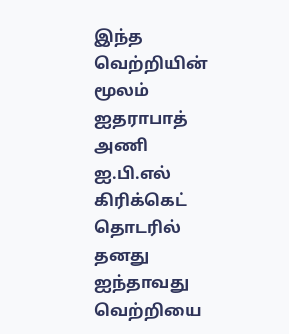இந்த வெற்றியின் மூலம் ஐதராபாத் அணி ஐ.பி.எல் கிரிக்கெட் தொடரில் தனது ஐந்தாவது வெற்றியை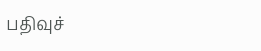பதிவுச்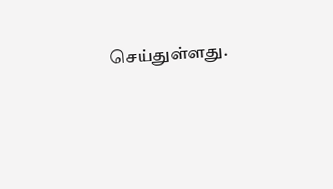செய்துள்ளது.